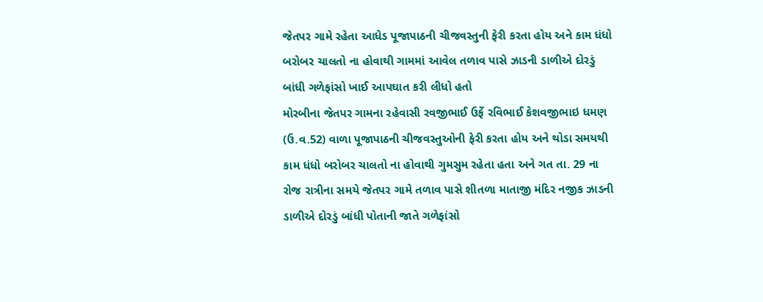જેતપર ગામે રહેતા આધેડ પૂજાપાઠની ચીજવસ્તુની ફેરી કરતા હોય અને કામ ધંધો બરોબર ચાલતો ના હોવાથી ગામમાં આવેલ તળાવ પાસે ઝાડની ડાળીએ દોરડું બાંધી ગળેફાંસો ખાઈ આપઘાત કરી લીધો હતો
મોરબીના જેતપર ગામના રહેવાસી રવજીભાઈ ઉર્ફે રવિભાઈ કેશવજીભાઇ ધમણ (ઉ.વ.52) વાળા પૂજાપાઠની ચીજવસ્તુઓની ફેરી કરતા હોય અને થોડા સમયથી કામ ધંધો બરોબર ચાલતો ના હોવાથી ગુમસુમ રહેતા હતા અને ગત તા. 29 ના રોજ રાત્રીના સમયે જેતપર ગામે તળાવ પાસે શીતળા માતાજી મંદિર નજીક ઝાડની ડાળીએ દોરડું બાંધી પોતાની જાતે ગળેફાંસો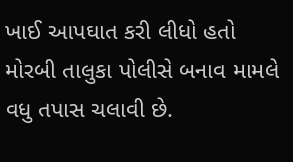ખાઈ આપઘાત કરી લીધો હતો મોરબી તાલુકા પોલીસે બનાવ મામલે વધુ તપાસ ચલાવી છે.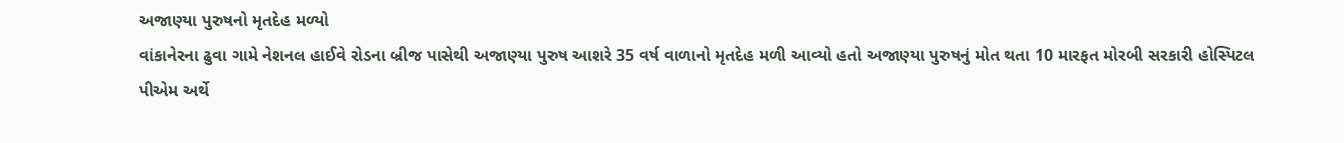અજાણ્યા પુરુષનો મૃતદેહ મળ્યો
વાંકાનેરના ઢુવા ગામે નેશનલ હાઈવે રોડના બ્રીજ પાસેથી અજાણ્યા પુરુષ આશરે 35 વર્ષ વાળાનો મૃતદેહ મળી આવ્યો હતો અજાણ્યા પુરુષનું મોત થતા 10 મારફત મોરબી સરકારી હોસ્પિટલ પીએમ અર્થે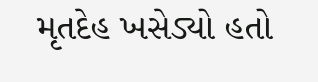મૃતદેહ ખસેડ્યો હતો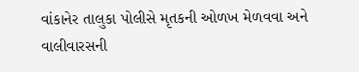વાંકાનેર તાલુકા પોલીસે મૃતકની ઓળખ મેળવવા અને વાલીવારસની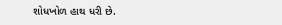શોધખોળ હાથ ધરી છે.